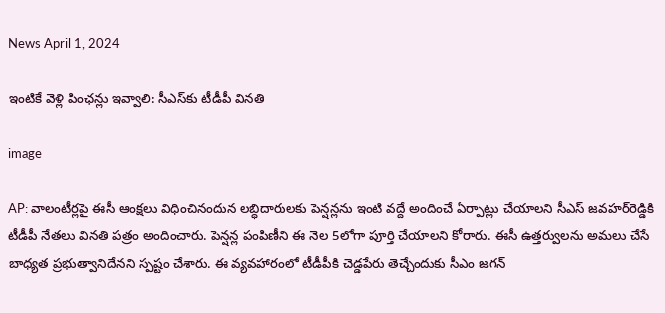News April 1, 2024

ఇంటికే వెళ్లి పింఛన్లు ఇవ్వాలి: సీఎస్‌కు టీడీపీ వినతి

image

AP: వాలంటీర్లపై ఈసీ ఆంక్షలు విధించినందున లబ్ధిదారులకు పెన్షన్లను ఇంటి వద్దే అందించే ఏర్పాట్లు చేయాలని సీఎస్ జవహర్‌రెడ్డికి టీడీపీ నేతలు వినతి పత్రం అందించారు. పెన్షన్ల పంపిణీని ఈ నెల 5లోగా పూర్తి చేయాలని కోరారు. ఈసీ ఉత్తర్వులను అమలు చేసే బాధ్యత ప్రభుత్వానిదేనని స్పష్టం చేశారు. ఈ వ్యవహారంలో టీడీపీకి చెడ్డపేరు తెచ్చేందుకు సీఎం జగన్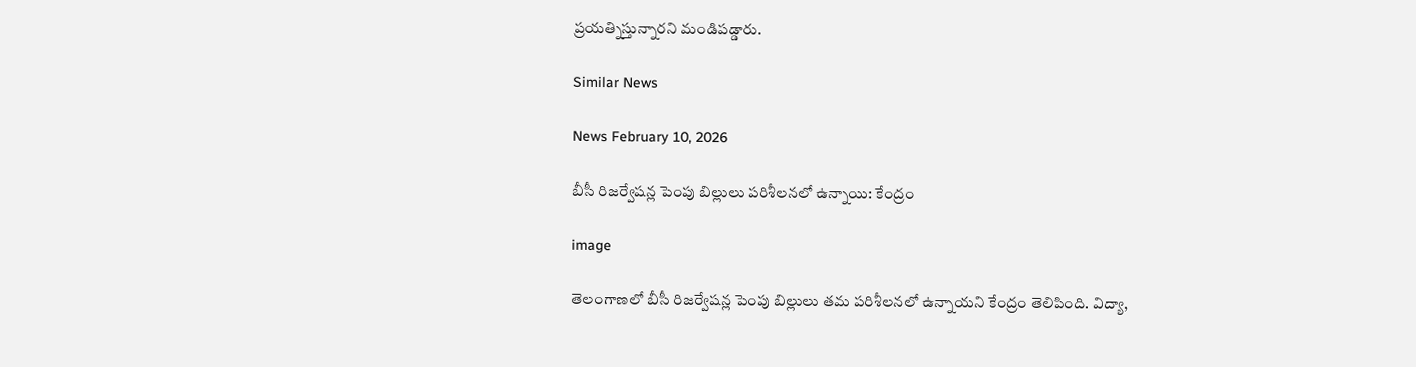ప్రయత్నిస్తున్నారని మండిపడ్డారు.

Similar News

News February 10, 2026

బీసీ రిజర్వేషన్ల పెంపు బిల్లులు పరిశీలనలో ఉన్నాయి: కేంద్రం

image

తెలంగాణలో బీసీ రిజర్వేషన్ల పెంపు బిల్లులు తమ పరిశీలనలో ఉన్నాయని కేంద్రం తెలిపింది. విద్యా,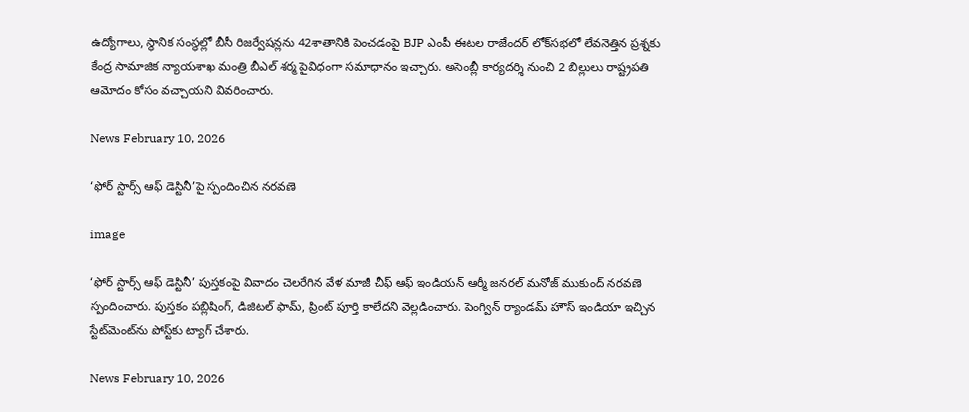ఉద్యోగాలు, స్థానిక సంస్థల్లో బీసీ రిజర్వేషన్లను 42శాతానికి పెంచడంపై BJP ఎంపీ ఈటల రాజేందర్ లోక్‌సభలో లేవనెత్తిన ప్రశ్నకు కేంద్ర సామాజిక న్యాయశాఖ మంత్రి బీఎల్ శర్మ పైవిధంగా సమాధానం ఇచ్చారు. అసెంబ్లీ కార్యదర్శి నుంచి 2 బిల్లులు రాష్ట్రపతి ఆమోదం కోసం వచ్చాయని వివరించారు.

News February 10, 2026

‘ఫోర్ స్టార్స్ ఆఫ్ డెస్టినీ’పై స్పందించిన నరవణె

image

‘ఫోర్ స్టార్స్ ఆఫ్ డెస్టినీ’ పుస్తకంపై వివాదం చెలరేగిన వేళ మాజీ చీఫ్ ఆఫ్ ఇండియన్ ఆర్మీ జనరల్ మనోజ్ ముకుంద్ నరవణె స్పందించారు. పుస్తకం పబ్లిషింగ్, డిజిటల్ ఫామ్, ప్రింట్ పూర్తి కాలేదని వెల్లడించారు. పెంగ్విన్ ర్యాండమ్ హౌస్ ఇండియా ఇచ్చిన స్టేట్‌మెంట్‌ను పోస్ట్‌కు ట్యాగ్ చేశారు.

News February 10, 2026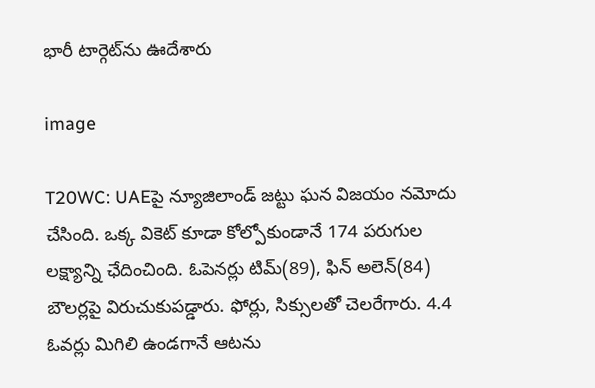భారీ టార్గెట్‌ను ఊదేశారు

image

T20WC: UAEపై న్యూజిలాండ్ జట్టు ఘన విజయం నమోదు చేసింది. ఒక్క వికెట్ కూడా కోల్పోకుండానే 174 పరుగుల లక్ష్యాన్ని ఛేదించింది. ఓపెనర్లు టిమ్(89), ఫిన్ అలెన్(84) బౌలర్లపై విరుచుకుపడ్డారు. ఫోర్లు, సిక్సులతో చెలరేగారు. 4.4 ఓవర్లు మిగిలి ఉండగానే ఆటను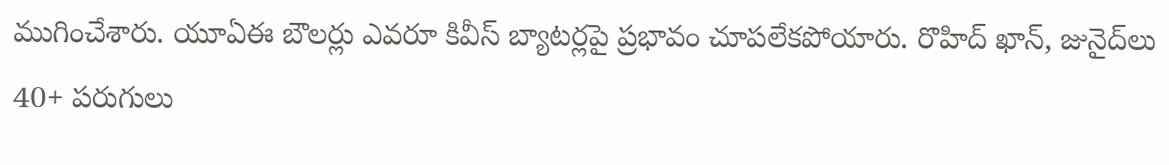ముగించేశారు. యూఏఈ బౌలర్లు ఎవరూ కివీస్ బ్యాటర్లపై ప్రభావం చూపలేకపోయారు. రొహిద్ ఖాన్, జునైద్‌లు 40+ పరుగులు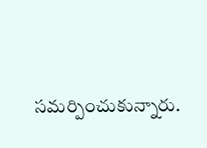సమర్పించుకున్నారు.